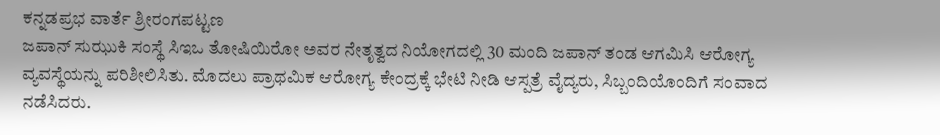ಕನ್ನಡಪ್ರಭ ವಾರ್ತೆ ಶ್ರೀರಂಗಪಟ್ಟಣ
ಜಪಾನ್ ಸುಝುಕಿ ಸಂಸ್ಥೆ ಸಿಇಒ ತೋಷಿಯಿರೋ ಅವರ ನೇತೃತ್ವದ ನಿಯೋಗದಲ್ಲಿ 30 ಮಂದಿ ಜಪಾನ್ ತಂಡ ಆಗಮಿಸಿ ಆರೋಗ್ಯ ವ್ಯವಸ್ಥೆಯನ್ನು ಪರಿಶೀಲಿಸಿತು. ಮೊದಲು ಪ್ರಾಥಮಿಕ ಆರೋಗ್ಯ ಕೇಂದ್ರಕ್ಕೆ ಭೇಟಿ ನೀಡಿ ಆಸ್ಪತ್ರೆ ವೈದ್ಯರು, ಸಿಬ್ಬಂದಿಯೊಂದಿಗೆ ಸಂವಾದ ನಡೆಸಿದರು.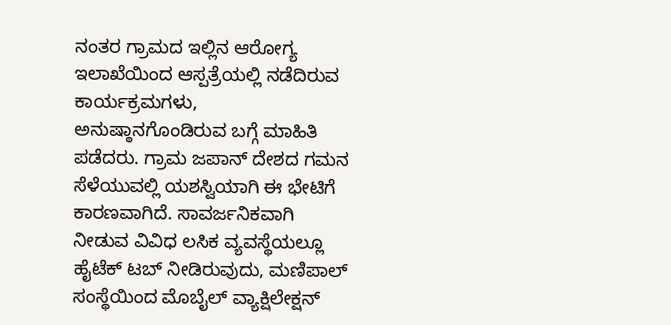ನಂತರ ಗ್ರಾಮದ ಇಲ್ಲಿನ ಆರೋಗ್ಯ ಇಲಾಖೆಯಿಂದ ಆಸ್ಪತ್ರೆಯಲ್ಲಿ ನಡೆದಿರುವ ಕಾರ್ಯಕ್ರಮಗಳು, ಅನುಷ್ಠಾನಗೊಂಡಿರುವ ಬಗ್ಗೆ ಮಾಹಿತಿ ಪಡೆದರು. ಗ್ರಾಮ ಜಪಾನ್ ದೇಶದ ಗಮನ ಸೆಳೆಯುವಲ್ಲಿ ಯಶಸ್ವಿಯಾಗಿ ಈ ಭೇಟಿಗೆ ಕಾರಣವಾಗಿದೆ. ಸಾವರ್ಜನಿಕವಾಗಿ ನೀಡುವ ವಿವಿಧ ಲಸಿಕ ವ್ಯವಸ್ಥೆಯಲ್ಲೂ ಹೈಟೆಕ್ ಟಬ್ ನೀಡಿರುವುದು, ಮಣಿಪಾಲ್ ಸಂಸ್ಥೆಯಿಂದ ಮೊಬೈಲ್ ವ್ಯಾಕ್ಷಿಲೇಕ್ಷನ್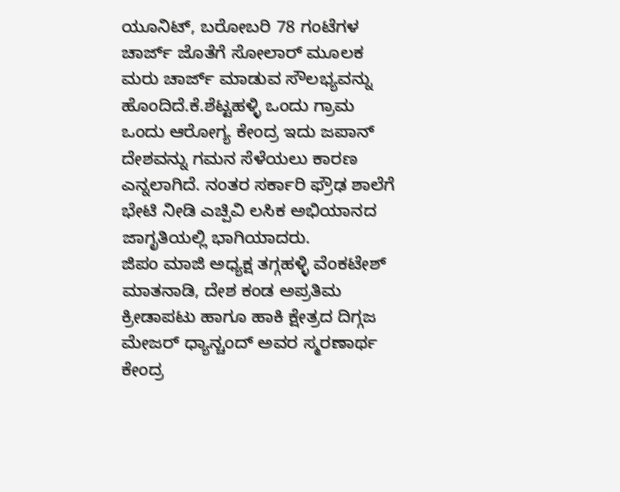ಯೂನಿಟ್, ಬರೋಬರಿ 78 ಗಂಟೆಗಳ ಚಾರ್ಜ್ ಜೊತೆಗೆ ಸೋಲಾರ್ ಮೂಲಕ ಮರು ಚಾರ್ಜ್ ಮಾಡುವ ಸೌಲಭ್ಯವನ್ನು ಹೊಂದಿದೆ.ಕೆ.ಶೆಟ್ಟಹಳ್ಳಿ ಒಂದು ಗ್ರಾಮ ಒಂದು ಆರೋಗ್ಯ ಕೇಂದ್ರ ಇದು ಜಪಾನ್ ದೇಶವನ್ನು ಗಮನ ಸೆಳೆಯಲು ಕಾರಣ ಎನ್ನಲಾಗಿದೆ. ನಂತರ ಸರ್ಕಾರಿ ಫ್ರೌಢ ಶಾಲೆಗೆ ಭೇಟಿ ನೀಡಿ ಎಚ್ಪಿವಿ ಲಸಿಕ ಅಭಿಯಾನದ ಜಾಗೃತಿಯಲ್ಲಿ ಭಾಗಿಯಾದರು.
ಜಿಪಂ ಮಾಜಿ ಅಧ್ಯಕ್ಷ ತಗ್ಗಹಳ್ಳಿ ವೆಂಕಟೇಶ್ ಮಾತನಾಡಿ, ದೇಶ ಕಂಡ ಅಪ್ರತಿಮ ಕ್ರೀಡಾಪಟು ಹಾಗೂ ಹಾಕಿ ಕ್ಷೇತ್ರದ ದಿಗ್ಗಜ ಮೇಜರ್ ಧ್ಯಾನ್ಚಂದ್ ಅವರ ಸ್ಮರಣಾರ್ಥ ಕೇಂದ್ರ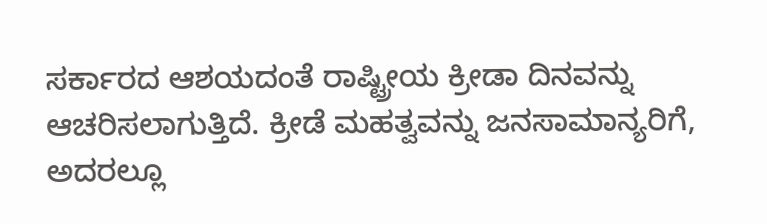ಸರ್ಕಾರದ ಆಶಯದಂತೆ ರಾಷ್ಟ್ರೀಯ ಕ್ರೀಡಾ ದಿನವನ್ನು ಆಚರಿಸಲಾಗುತ್ತಿದೆ. ಕ್ರೀಡೆ ಮಹತ್ವವನ್ನು ಜನಸಾಮಾನ್ಯರಿಗೆ, ಅದರಲ್ಲೂ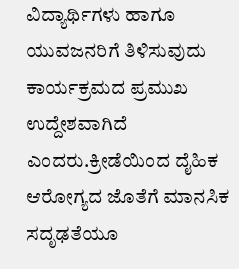ವಿದ್ಯಾರ್ಥಿಗಳು ಹಾಗೂ ಯುವಜನರಿಗೆ ತಿಳಿಸುವುದು ಕಾರ್ಯಕ್ರಮದ ಪ್ರಮುಖ ಉದ್ದೇಶವಾಗಿದೆ ಎಂದರು.ಕ್ರೀಡೆಯಿಂದ ದೈಹಿಕ ಆರೋಗ್ಯದ ಜೊತೆಗೆ ಮಾನಸಿಕ ಸದೃಢತೆಯೂ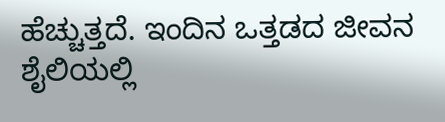ಹೆಚ್ಚುತ್ತದೆ. ಇಂದಿನ ಒತ್ತಡದ ಜೀವನ ಶೈಲಿಯಲ್ಲಿ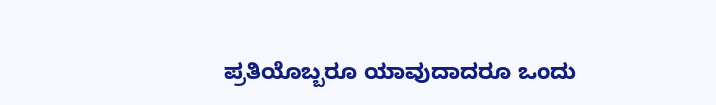ಪ್ರತಿಯೊಬ್ಬರೂ ಯಾವುದಾದರೂ ಒಂದು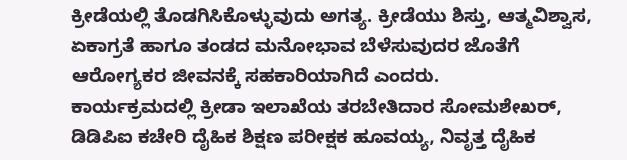ಕ್ರೀಡೆಯಲ್ಲಿ ತೊಡಗಿಸಿಕೊಳ್ಳುವುದು ಅಗತ್ಯ. ಕ್ರೀಡೆಯು ಶಿಸ್ತು, ಆತ್ಮವಿಶ್ವಾಸ, ಏಕಾಗ್ರತೆ ಹಾಗೂ ತಂಡದ ಮನೋಭಾವ ಬೆಳೆಸುವುದರ ಜೊತೆಗೆ ಆರೋಗ್ಯಕರ ಜೀವನಕ್ಕೆ ಸಹಕಾರಿಯಾಗಿದೆ ಎಂದರು.
ಕಾರ್ಯಕ್ರಮದಲ್ಲಿ ಕ್ರೀಡಾ ಇಲಾಖೆಯ ತರಬೇತಿದಾರ ಸೋಮಶೇಖರ್, ಡಿಡಿಪಿಐ ಕಚೇರಿ ದೈಹಿಕ ಶಿಕ್ಷಣ ಪರೀಕ್ಷಕ ಹೂವಯ್ಯ, ನಿವೃತ್ತ ದೈಹಿಕ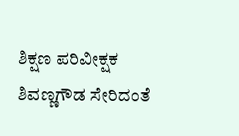ಶಿಕ್ಷಣ ಪರಿವೀಕ್ಷಕ ಶಿವಣ್ಣಗೌಡ ಸೇರಿದಂತೆ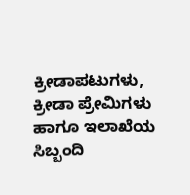ಕ್ರೀಡಾಪಟುಗಳು, ಕ್ರೀಡಾ ಪ್ರೇಮಿಗಳು ಹಾಗೂ ಇಲಾಖೆಯ ಸಿಬ್ಬಂದಿ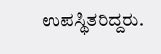ಉಪಸ್ಥಿತರಿದ್ದರು.